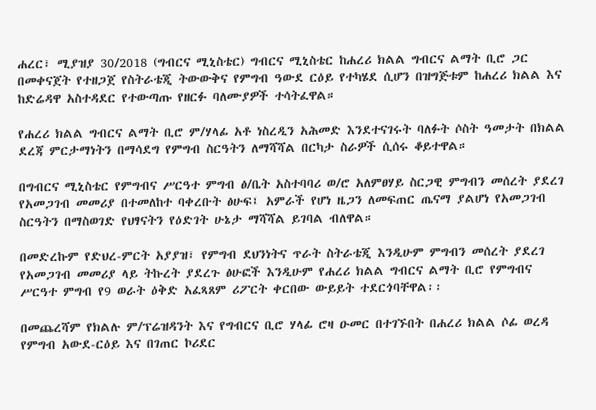ሐረር፣ ሚያዝያ 30/2018 (ግብርና ሚኒስቴር) ግብርና ሚኒስቴር ከሐረሪ ክልል ግብርና ልማት ቢሮ ጋር በመቀናጀት የተዘጋጀ የስትራቴጂ ትውውቅና የምግብ ዓውደ ርዕይ የተካሄደ ሲሆን በዝግጅቱም ከሐረሪ ክልል እና ከድሬዳዋ አስተዳደር የተውጣጡ የዘርፉ ባለሙያዎች ተሳትፈዋል።

የሐረሪ ክልል ግብርና ልማት ቢሮ ም/ሃላፊ አቶ ነስረዲን አሕመድ እንደተናገሩት ባለፉት ሶስት ዓመታት በክልል ደረጃ ምርታማነትን በማሳደግ የምግብ ስርዓትን ለማሻሻል በርካታ ስራዎች ሲሰሩ ቆይተዋል።

በግብርና ሚኒስቴር የምግብና ሥርዓተ ምግብ ፅ/ቤት አስተባባሪ ወ/ሮ አለምፀሃይ ስርጋዊ ምግብን መሰረት ያደረገ የአመጋገብ መመሪያ በተመለከተ ባቀረቡት ፅሁፍ፤ አምራች የሆነ ዜጋን ለመፍጠር ጤናማ ያልሆነ የአመጋገብ ስርዓትን በማስወገድ የህፃናትን የዕድገት ሁኔታ ማሻሻል ይገባል ብለዋል።

በመድረኩም የድህረ-ምርት አያያዝ፣ የምግብ ደህንነትና ጥራት ስትራቴጂ እንዲሁም ምግብን መሰረት ያደረገ የአመጋገብ መመሪያ ላይ ትኩረት ያደረጉ ፅሁፎች እንዲሁም የሐረሪ ክልል ግብርና ልማት ቢሮ የምግብና ሥርዓተ ምግብ የ9 ወራት ዕቅድ አፈጻጸም ሪፖርት ቀርበው ውይይት ተደርጎባቸዋል፡፡

በመጨረሻም የክልሉ ም/ፕሬዝዳንት እና የግብርና ቢሮ ሃላፊ ሮዛ ዑመር በተገኙበት በሐረሪ ክልል ሶፊ ወረዳ የምግብ አውደ-ርዕይ እና በገጠር ኮሪደር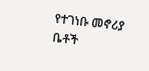የተገነቡ መኖሪያ ቤቶች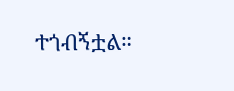ተጎብኝቷል።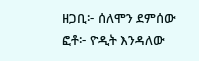ዘጋቢ፦ ሰለሞን ደምሰው
ፎቶ፦ ዮዲት እንዳለው